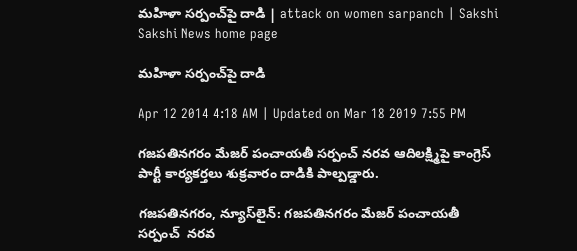మహిళా సర్పంచ్‌పై దాడి | attack on women sarpanch | Sakshi
Sakshi News home page

మహిళా సర్పంచ్‌పై దాడి

Apr 12 2014 4:18 AM | Updated on Mar 18 2019 7:55 PM

గజపతినగరం మేజర్ పంచాయతీ సర్పంచ్ నరవ ఆదిలక్ష్మిపై కాంగ్రెస్ పార్టీ కార్యకర్తలు శుక్రవారం దాడికి పాల్పడ్డారు.

గజపతినగరం, న్యూస్‌లైన్: గజపతినగరం మేజర్ పంచాయతీ సర్పంచ్  నరవ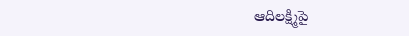ఆదిలక్ష్మిపై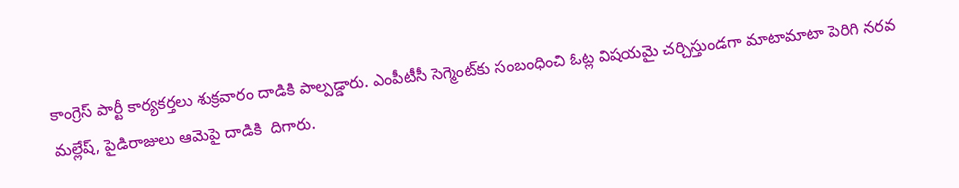కాంగ్రెస్ పార్టీ కార్యకర్తలు శుక్రవారం దాడికి పాల్పడ్డారు. ఎంపీటీసీ సెగ్మెంట్‌కు సంబంధించి ఓట్ల విషయమై చర్చిస్తుండగా మాటామాటా పెరిగి నరవ మల్లేష్, పైడిరాజులు ఆమెపై దాడికి  దిగారు.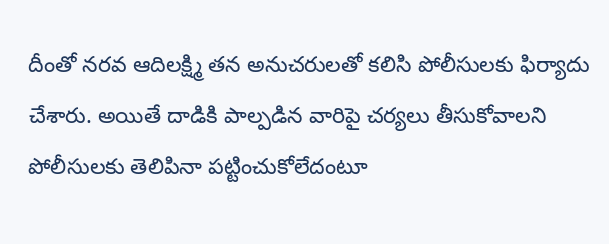దీంతో నరవ ఆదిలక్ష్మి తన అనుచరులతో కలిసి పోలీసులకు ఫిర్యాదు చేశారు. అయితే దాడికి పాల్పడిన వారిపై చర్యలు తీసుకోవాలని పోలీసులకు తెలిపినా పట్టించుకోలేదంటూ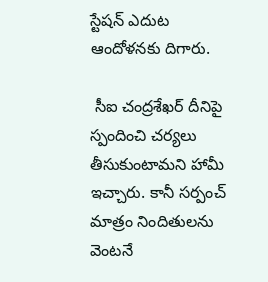స్టేషన్ ఎదుట ఆందోళనకు దిగారు.

 సీఐ చంద్రశేఖర్ దీనిపై స్పందించి చర్యలు తీసుకుంటామని హామీ ఇచ్చారు. కానీ సర్పంచ్ మాత్రం నిందితులను వెంటనే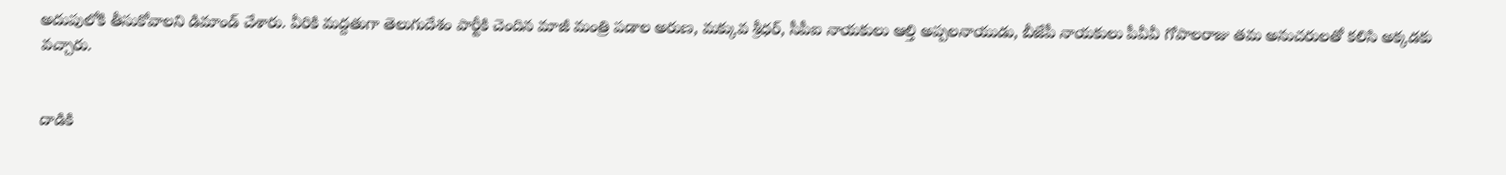అదుపులోకి తీసుకోవాలని డిమాండ్ చేశారు. వీరికి మద్దతుగా తెలుగుదేశం పార్టీకి చెందిన మాజీ మంత్రి పడాల అరుణ, మక్కువ శ్రీధర్, సీపీఐ నాయకులు ఆల్తి అప్పలనాయుడు, బీజేపీ నాయకులు పీవీవీ గోపాలరాజు తమ అనుచరులతో కలిసి అక్కడకు వచ్చారు.


దాడికి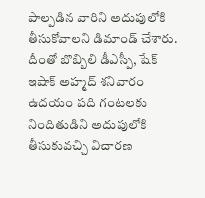పాల్పడిన వారిని అదుపులోకి తీసుకోవాలని డిమాండ్ చేశారు. దీంతో బొబ్బిలి డీఎస్పీ, షేక్ ఇషాక్ అహ్మద్ శనివారం ఉదయం పది గంటలకు నిందితుడిని అదుపులోకి తీసుకువచ్చి విచారణ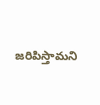జరిపిస్తామని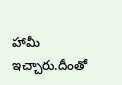హామీ ఇచ్చారు.దీంతో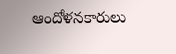ఆందోళనకారులు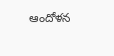ఆందోళన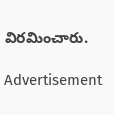విరమించారు.

Advertisement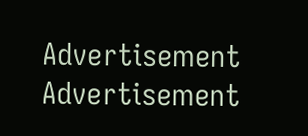Advertisement
Advertisement